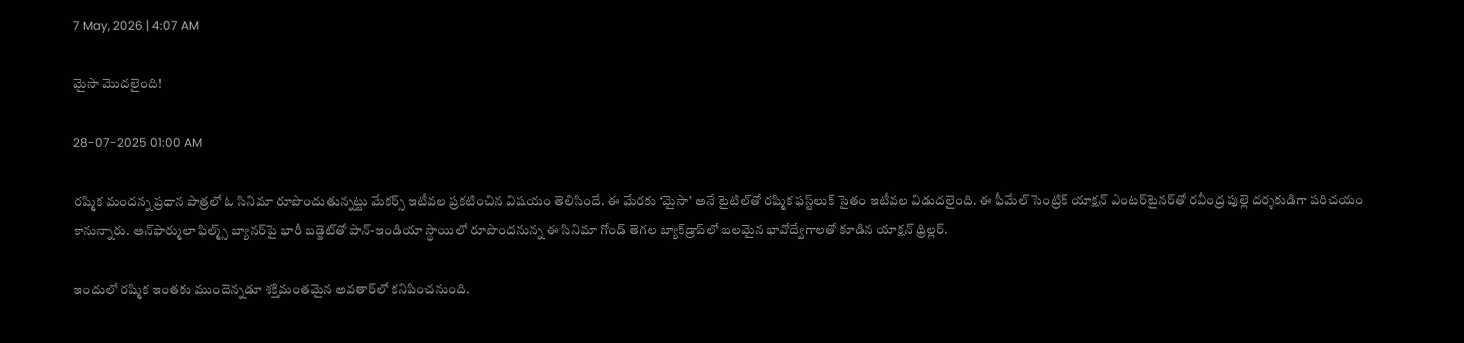7 May, 2026 | 4:07 AM

మైసా మొదలైంది!

28-07-2025 01:00 AM

రష్మిక మందన్న ప్రధాన పాత్రలో ఓ సినిమా రూపొందుతున్నట్టు మేకర్స్ ఇటీవల ప్రకటించిన విషయం తెలిసిందే. ఈ మేరకు ‘మైసా’ అనే టైటిల్‌తో రష్మిక ఫస్ట్‌లుక్ సైతం ఇటీవల విడుదలైంది. ఈ ఫీమేల్ సెంట్రిక్ యాక్షన్ ఎంటర్‌టైనర్‌తో రవీంద్ర పుల్లె దర్శకుడిగా పరిచయం కానున్నారు. అన్‌ఫార్ములా ఫిల్మ్స్ బ్యానర్‌పై భారీ బడ్జెట్‌తో పాన్-ఇండియా స్థాయిలో రూపొందనున్న ఈ సినిమా గోండ్ తెగల బ్యాక్‌డ్రాప్‌లో బలమైన భావోద్వేగాలతో కూడిన యాక్షన్ థ్రిల్లర్.

ఇందులో రష్మిక ఇంతకు ముందెన్నడూ శక్తిమంతమైన అవతార్‌లో కనిపించనుంది.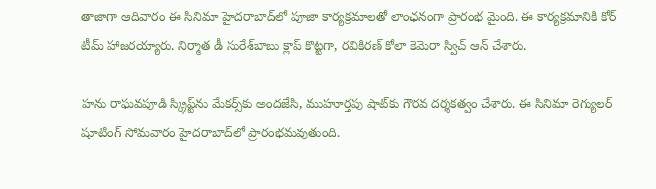తాజాగా ఆదివారం ఈ సినిమా హైదరాబాద్‌లో పూజా కార్యక్రమాలతో లాంఛనంగా ప్రారంభ మైంది. ఈ కార్యక్రమానికి కోర్ టీమ్ హాజరయ్యారు. నిర్మాత డీ సురేశ్‌బాబు క్లాప్ కొట్టగా, రవికిరణ్ కోలా కెమెరా స్విచ్ ఆన్ చేశారు.

హను రాఘవపూడి స్క్రిప్ట్‌ను మేకర్స్‌కు అందజేసి, ముహూర్తపు షాట్‌కు గౌరవ దర్శకత్వం చేశారు. ఈ సినిమా రెగ్యులర్ షూటింగ్ సోమవారం హైదరాబాద్‌లో ప్రారంభమవుతుంది.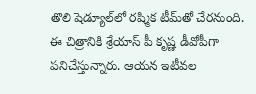తొలి షెడ్యూల్‌లో రష్మిక టీమ్‌తో చేరనుంది. ఈ చిత్రానికి శ్రేయాస్ పీ కృష్ణ డీవోపీగా పనిచేస్తున్నారు. ఆయన ఇటీవల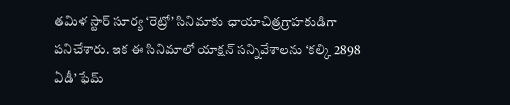తమిళ స్టార్ సూర్య ‘రెట్రో’ సినిమాకు ఛాయాచిత్రగ్రాహకుడిగా పనిచేశారు. ఇక ఈ సినిమాలో యాక్షన్ సన్నివేశాలను ‘కల్కి 2898 ఏడీ’ ఫేమ్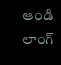ఆండి లాంగ్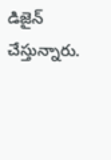డిజైన్ చేస్తున్నారు.